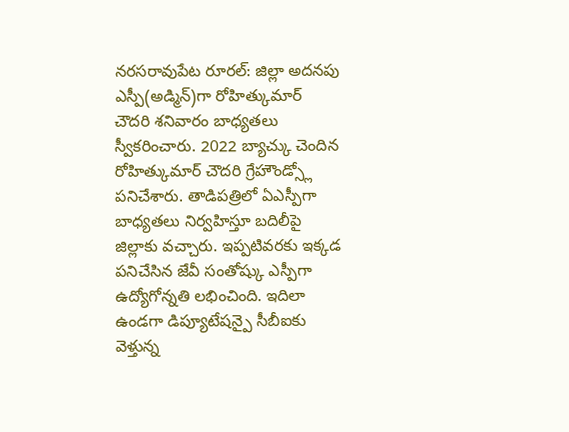నరసరావుపేట రూరల్: జిల్లా అదనపు ఎస్పీ(అడ్మిన్)గా రోహిత్కుమార్ చౌదరి శనివారం బాధ్యతలు స్వీకరించారు. 2022 బ్యాచ్కు చెందిన రోహిత్కుమార్ చౌదరి గ్రేహౌండ్స్లో పనిచేశారు. తాడిపత్రిలో ఏఎస్పీగా బాధ్యతలు నిర్వహిస్తూ బదిలీపై జిల్లాకు వచ్చారు. ఇప్పటివరకు ఇక్కడ పనిచేసిన జేవీ సంతోష్కు ఎస్పీగా ఉద్యోగోన్నతి లభించింది. ఇదిలా ఉండగా డిప్యూటేషన్పై సీబీఐకు వెళ్తున్న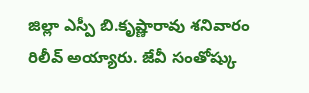జిల్లా ఎస్పీ బి.కృష్ణారావు శనివారం రిలీవ్ అయ్యారు. జేవీ సంతోష్కు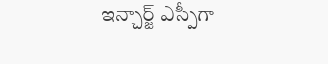ఇన్చార్జ్ ఎస్పీగా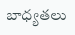బాధ్యతలు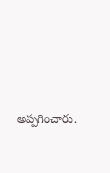అప్పగించారు.